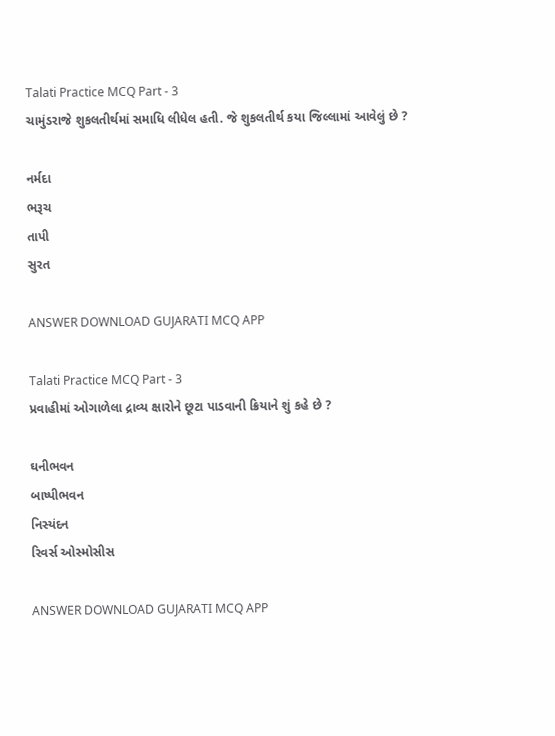Talati Practice MCQ Part - 3
ચામુંડરાજે શુકલતીર્થમાં સમાધિ લીધેલ હતી. જે શુકલતીર્થ કયા જિલ્લામાં આવેલું છે ?

નર્મદા
ભરૂચ
તાપી
સુરત

ANSWER DOWNLOAD GUJARATI MCQ APP

Talati Practice MCQ Part - 3
પ્રવાહીમાં ઓગાળેલા દ્રાવ્ય ક્ષારોને છૂટા પાડવાની ક્રિયાને શું કહે છે ?

ઘનીભવન
બાષ્પીભવન
નિસ્યંદન
રિવર્સ ઓસ્મોસીસ

ANSWER DOWNLOAD GUJARATI MCQ APP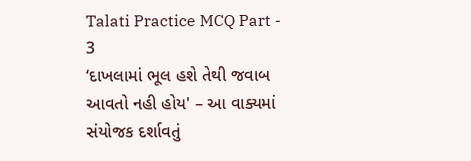Talati Practice MCQ Part - 3
‘દાખલામાં ભૂલ હશે તેથી જવાબ આવતો નહી હોય' – આ વાક્યમાં સંયોજક દર્શાવતું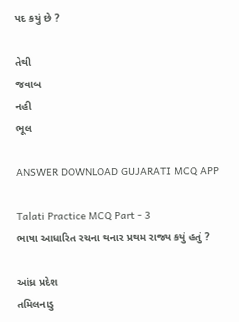પદ કયું છે ?

તેથી
જવાબ
નહી
ભૂલ

ANSWER DOWNLOAD GUJARATI MCQ APP

Talati Practice MCQ Part - 3
ભાષા આધારિત રચના થનાર પ્રથમ રાજ્ય કયું હતું ?

આંધ્ર પ્રદેશ
તમિલનાડુ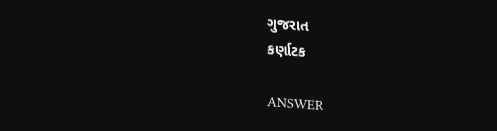ગુજરાત
કર્ણાટક

ANSWER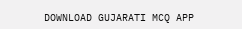DOWNLOAD GUJARATI MCQ APP